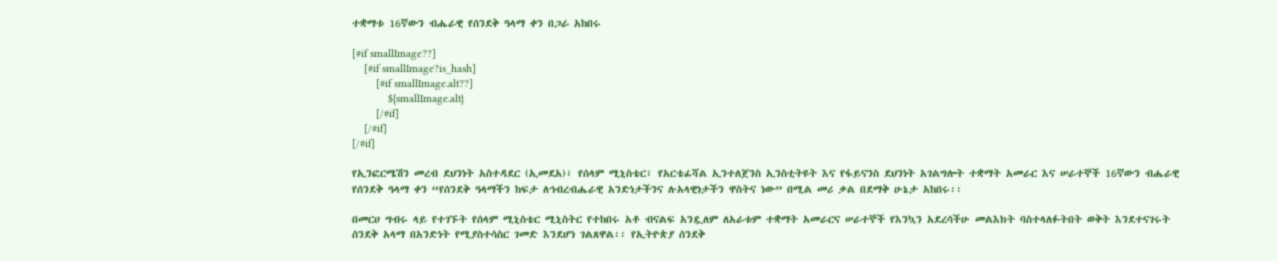ተቋማቱ 16ኛውን ብሔራዊ የሰንደቅ ዓላማ ቀን በጋራ አከበሩ

[#if smallImage??]
    [#if smallImage?is_hash]
        [#if smallImage.alt??]
            ${smallImage.alt}
        [/#if]
    [/#if]
[/#if]

የኢንፎርሜሽን መረብ ደህንነት አስተዳደር (ኢመደአ)፣ የሰላም ሚኒስቴር፣ የአርቴፊሻል ኢንተለጀንስ ኢንስቲትዩት እና የፋይናንስ ደህንነት አገልግሎት ተቋማት አመራር እና ሠራተኞች 16ኛውን ብሔራዊ የሰንደቅ ዓላማ ቀን “የሰንደቅ ዓላማችን ከፍታ ለኅብረብሔራዊ አንድነታችንና ሉአላዊነታችን ዋስትና ነው” በሚል መሪ ቃል በደማቅ ሁኔታ አከበሩ፡፡

በመርሀ ግብሩ ላይ የተገኙት የሰላም ሚኒስቴር ሚኒስትር የተከበሩ አቶ ብናልፍ አንዷለም ለአራቱም ተቋማት አመራርና ሠራተኞች የእንኳን አደረሳችሁ መልእክት ባስተላለፉትበት ወቅት እንደተናገሩት ሰንደቅ አላማ በአንድነት የሚያስተሳስር ገመድ እንደሆነ ገልጸዋል፡፡ የኢትዮጵያ ሰንደቅ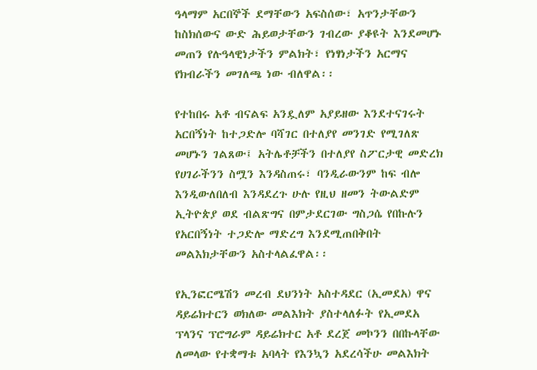ዓላማም አርበኞች ደማቸውን አፍስሰው፣ አጥንታቸውን ከስክሰውና ውድ ሕይወታቸውን ገብረው ያቆዩት እንደመሆኑ መጠን የሉዓላዊነታችን ምልክት፣ የነፃነታችን አርማና የክብራችን መገለጫ ነው ብለዋል፡፡

የተከበሩ አቶ ብናልፍ አንዷለም አያይዘው እንደተናገሩት አርበኝነት ከተጋድሎ ባሻገር በተለያየ መንገድ የሚገለጽ መሆኑን ገልጸው፤ አትሌቶቻችን በተለያየ ስፖርታዊ መድረክ የሀገራችንን ስሟን እንዳስጠሩ፣ ባንዲራውንም ከፍ ብሎ እንዲውለበለብ እንዳደረጉ ሁሉ የዚህ ዘመን ትውልድም ኢትዮጵያ ወደ ብልጽግና በምታደርገው ግስጋሴ የበኩሉን የአርበኝነት ተጋድሎ ማድረግ እንደሚጠበቅበት መልእክታቸውን አስተላልፈዋል፡፡

የኢንፎርሜሽን መረብ ደህንነት አስተዳደር (ኢመደአ) ዋና ዳይሬክተርን ወክለው መልእክት ያስተላለፉት የኢመደአ ፕላንና ፕሮግራም ዳይሬክተር አቶ ደረጀ መኮንን በበኩላቸው ለመላው የተቋማቱ አባላት የእንኳን አደረሳችሁ መልእክት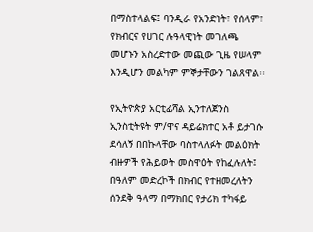በማስተላልፍ፤ ባንዲራ የአንድነት፣ የሰላም፣ የክብርና የሀገር ሉዓላዊነት መገለጫ መሆኑን አስረድተው መጪው ጊዜ የሠላም እንዲሆን መልካም ምኞታቸውን ገልጸዋል፡፡

የኢትዮጵያ አርቲፊሻል ኢንተለጀንስ ኢንስቲትዩት ም/ዋና ዳይሬክተር አቶ ይታገሱ ደሳለኝ በበኩላቸው ባስተላለፉት መልዕክት ብዙዎች የሕይወት መስዋዕት የከፈሉለት፤ በዓለም መድረኮች በክብር የተዘመረለትን ሰንደቅ ዓላማ በማክበር የታሪክ ተካፋይ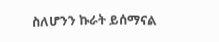ስለሆንን ኩራት ይሰማናል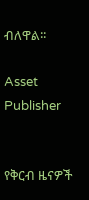ብለዋል፡፡

Asset Publisher


የቅርብ ዜናዎች